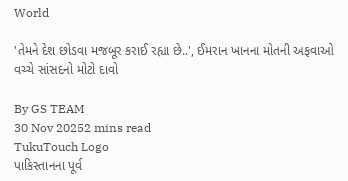World

'તેમને દેશ છોડવા મજબૂર કરાઈ રહ્યા છે..', ઈમરાન ખાનના મોતની અફવાઓ વચ્ચે સાંસદનો મોટો દાવો

By GS TEAM
30 Nov 20252 mins read
TukuTouch Logo
પાકિસ્તાનના પૂર્વ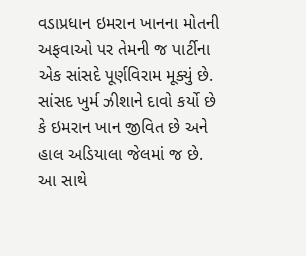વડાપ્રધાન ઇમરાન ખાનના મોતની અફવાઓ પર તેમની જ પાર્ટીના એક સાંસદે પૂર્ણવિરામ મૂક્યું છે. સાંસદ ખુર્મ ઝીશાને દાવો કર્યો છે કે ઇમરાન ખાન જીવિત છે અને હાલ અડિયાલા જેલમાં જ છે. આ સાથે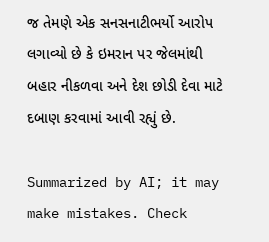જ તેમણે એક સનસનાટીભર્યો આરોપ લગાવ્યો છે કે ઇમરાન પર જેલમાંથી બહાર નીકળવા અને દેશ છોડી દેવા માટે દબાણ કરવામાં આવી રહ્યું છે.

Summarized by AI; it may make mistakes. Check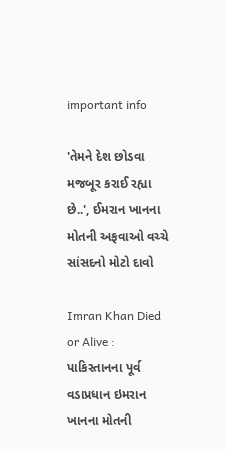important info

'તેમને દેશ છોડવા મજબૂર કરાઈ રહ્યા છે..', ઈમરાન ખાનના મોતની અફવાઓ વચ્ચે સાંસદનો મોટો દાવો

Imran Khan Died or Alive :  પાકિસ્તાનના પૂર્વ વડાપ્રધાન ઇમરાન ખાનના મોતની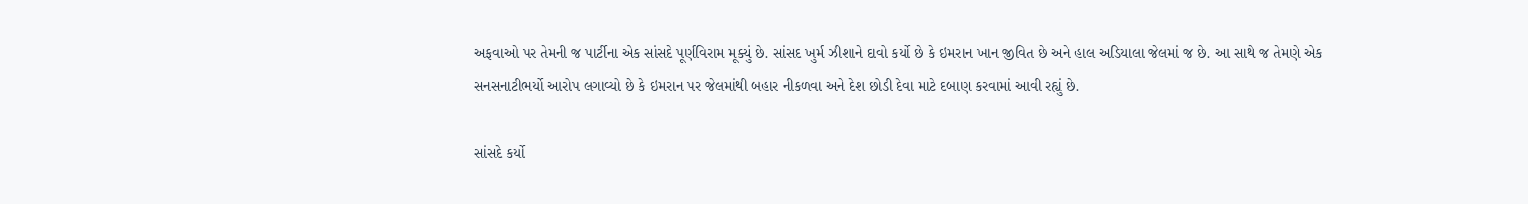અફવાઓ પર તેમની જ પાર્ટીના એક સાંસદે પૂર્ણવિરામ મૂક્યું છે. સાંસદ ખુર્મ ઝીશાને દાવો કર્યો છે કે ઇમરાન ખાન જીવિત છે અને હાલ અડિયાલા જેલમાં જ છે. આ સાથે જ તેમણે એક સનસનાટીભર્યો આરોપ લગાવ્યો છે કે ઇમરાન પર જેલમાંથી બહાર નીકળવા અને દેશ છોડી દેવા માટે દબાણ કરવામાં આવી રહ્યું છે.

સાંસદે કર્યો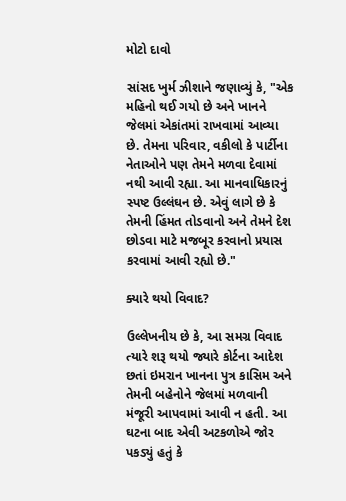મોટો દાવો

સાંસદ ખુર્મ ઝીશાને જણાવ્યું કે, "એક મહિનો થઈ ગયો છે અને ખાનને જેલમાં એકાંતમાં રાખવામાં આવ્યા છે. તેમના પરિવાર, વકીલો કે પાર્ટીના નેતાઓને પણ તેમને મળવા દેવામાં નથી આવી રહ્યા. આ માનવાધિકારનું સ્પષ્ટ ઉલ્લંઘન છે. એવું લાગે છે કે તેમની હિંમત તોડવાનો અને તેમને દેશ છોડવા માટે મજબૂર કરવાનો પ્રયાસ કરવામાં આવી રહ્યો છે."

ક્યારે થયો વિવાદ?

ઉલ્લેખનીય છે કે, આ સમગ્ર વિવાદ ત્યારે શરૂ થયો જ્યારે કોર્ટના આદેશ છતાં ઇમરાન ખાનના પુત્ર કાસિમ અને તેમની બહેનોને જેલમાં મળવાની મંજૂરી આપવામાં આવી ન હતી. આ ઘટના બાદ એવી અટકળોએ જોર પકડ્યું હતું કે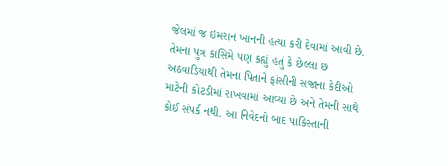જેલમાં જ ઇમરાન ખાનની હત્યા કરી દેવામાં આવી છે. તેમના પુત્ર કાસિમે પણ કહ્યું હતું કે છેલ્લા છ અઠવાડિયાથી તેમના પિતાને ફાંસીની સજાના કેદીઓ માટેની કોટડીમાં રાખવામાં આવ્યા છે અને તેમની સાથે કોઈ સંપર્ક નથી. આ નિવેદનો બાદ પાકિસ્તાની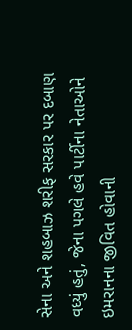સેના અને શહબાઝ શરીફ સરકાર પર દબાણ વધ્યું હતું, જેના પગલે હવે પાર્ટીના નેતાઓને ઇમરાનના જીવિત હોવાની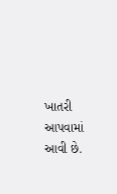ખાતરી આપવામાં આવી છે.